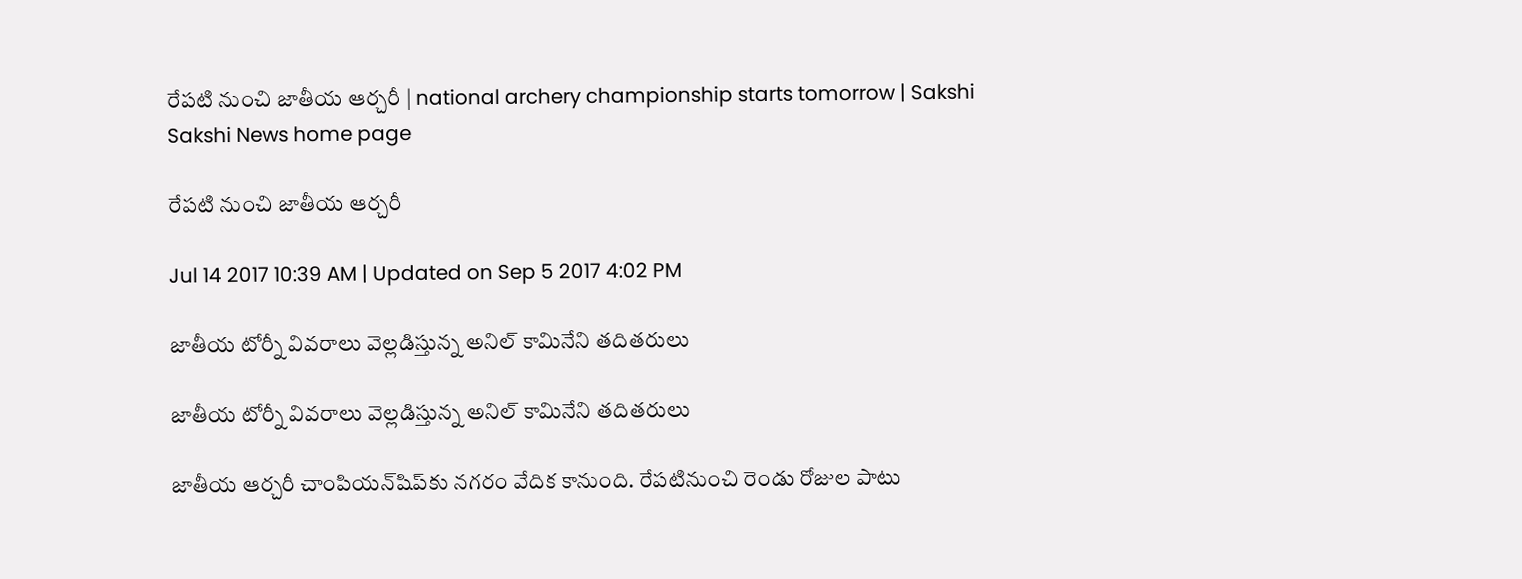రేపటి నుంచి జాతీయ ఆర్చరీ | national archery championship starts tomorrow | Sakshi
Sakshi News home page

రేపటి నుంచి జాతీయ ఆర్చరీ

Jul 14 2017 10:39 AM | Updated on Sep 5 2017 4:02 PM

జాతీయ టోర్నీ వివరాలు వెల్లడిస్తున్న అనిల్ కామినేని తదితరులు

జాతీయ టోర్నీ వివరాలు వెల్లడిస్తున్న అనిల్ కామినేని తదితరులు

జాతీయ ఆర్చరీ చాంపియన్‌షిప్‌కు నగరం వేదిక కానుంది. రేపటినుంచి రెండు రోజుల పాటు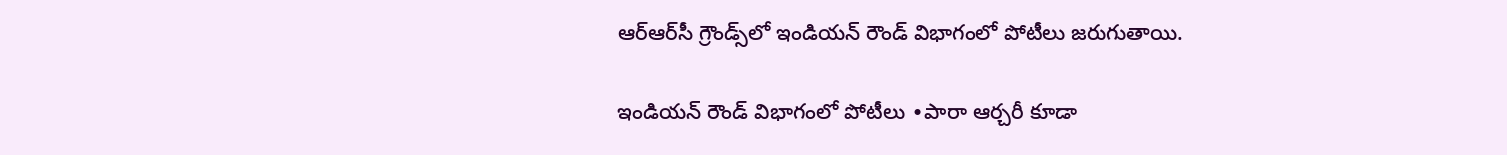ఆర్‌ఆర్‌సీ గ్రౌండ్స్‌లో ఇండియన్‌ రౌండ్‌ విభాగంలో పోటీలు జరుగుతాయి.

ఇండియన్‌ రౌండ్‌ విభాగంలో పోటీలు ∙పారా ఆర్చరీ కూడా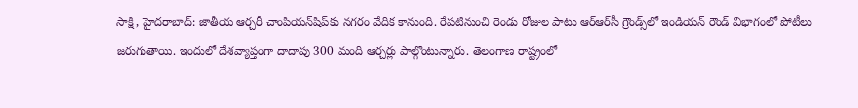సాక్షి, హైదరాబాద్‌: జాతీయ ఆర్చరీ చాంపియన్‌షిప్‌కు నగరం వేదిక కానుంది. రేపటినుంచి రెండు రోజుల పాటు ఆర్‌ఆర్‌సీ గ్రౌండ్స్‌లో ఇండియన్‌ రౌండ్‌ విభాగంలో పోటీలు జరుగుతాయి. ఇందులో దేశవ్యాప్తంగా దాదాపు 300 మంది ఆర్చర్లు పాల్గొంటున్నారు. తెలంగాణ రాష్ట్రంలో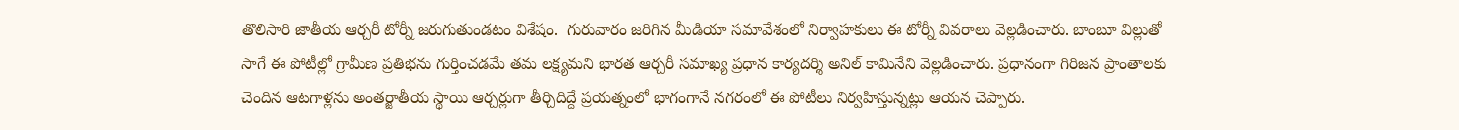తొలిసారి జాతీయ ఆర్చరీ టోర్నీ జరుగుతుండటం విశేషం.  గురువారం జరిగిన మీడియా సమావేశంలో నిర్వాహకులు ఈ టోర్నీ వివరాలు వెల్లడించారు. బాంబూ విల్లుతో సాగే ఈ పోటీల్లో గ్రామీణ ప్రతిభను గుర్తించడమే తమ లక్ష్యమని భారత ఆర్చరీ సమాఖ్య ప్రధాన కార్యదర్శి అనిల్‌ కామినేని వెల్లడించారు. ప్రధానంగా గిరిజన ప్రాంతాలకు చెందిన ఆటగాళ్లను అంతర్జాతీయ స్థాయి ఆర్చర్లుగా తీర్చిదిద్దే ప్రయత్నంలో భాగంగానే నగరంలో ఈ పోటీలు నిర్వహిస్తున్నట్లు ఆయన చెప్పారు.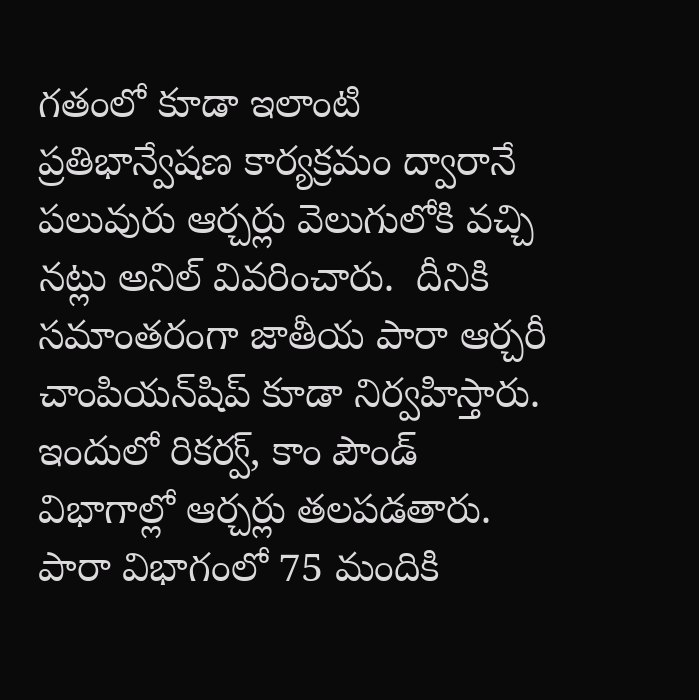గతంలో కూడా ఇలాంటి ప్రతిభాన్వేషణ కార్యక్రమం ద్వారానే పలువురు ఆర్చర్లు వెలుగులోకి వచ్చి నట్లు అనిల్‌ వివరించారు.  దీనికి సమాంతరంగా జాతీయ పారా ఆర్చరీ చాంపియన్‌షిప్‌ కూడా నిర్వహిస్తారు. ఇందులో రికర్వ్, కాం పౌండ్‌ విభాగాల్లో ఆర్చర్లు తలపడతారు. పారా విభాగంలో 75 మందికి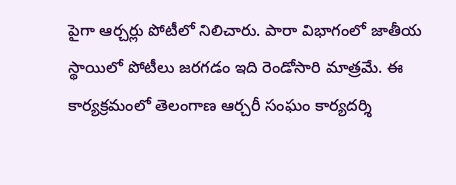పైగా ఆర్చర్లు పోటీలో నిలిచారు. పారా విభాగంలో జాతీయ స్థాయిలో పోటీలు జరగడం ఇది రెండోసారి మాత్రమే. ఈ కార్యక్రమంలో తెలంగాణ ఆర్చరీ సంఘం కార్యదర్శి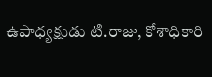ఉపాధ్యక్షుడు టి.రాజు, కోశాధికారి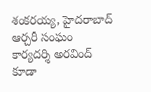శంకరయ్య, హైదరాబాద్‌ ఆర్చరీ సంఘం కార్యదర్శి అరవింద్‌ కూడా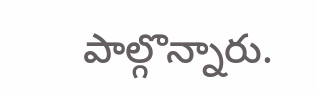పాల్గొన్నారు.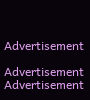Advertisement

Advertisement
Advertisement